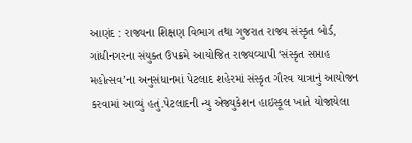આણંદ : રાજ્યના શિક્ષણ વિભાગ તથા ગુજરાત રાજ્ય સંસ્કૃત બોર્ડ, ગાંધીનગરના સંયુક્ત ઉપક્રમે આયોજિત રાજ્યવ્યાપી ‘સંસ્કૃત સપ્તાહ મહોત્સવ’ના અનુસંધાનમાં પેટલાદ શહેરમાં સંસ્કૃત ગૌરવ યાત્રાનું આયોજન કરવામાં આવ્યું હતું.પેટલાદની ન્યુ એજ્યુકેશન હાઇસ્કૂલ ખાતે યોજાયેલા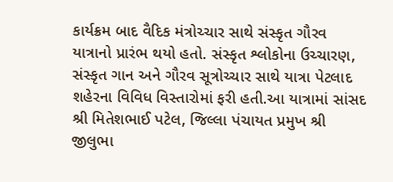કાર્યક્રમ બાદ વૈદિક મંત્રોચ્ચાર સાથે સંસ્કૃત ગૌરવ યાત્રાનો પ્રારંભ થયો હતો. સંસ્કૃત શ્લોકોના ઉચ્ચારણ, સંસ્કૃત ગાન અને ગૌરવ સૂત્રોચ્ચાર સાથે યાત્રા પેટલાદ શહેરના વિવિધ વિસ્તારોમાં ફરી હતી.આ યાત્રામાં સાંસદ શ્રી મિતેશભાઈ પટેલ, જિલ્લા પંચાયત પ્રમુખ શ્રી જીલુભા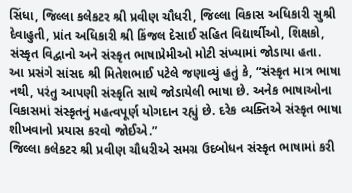સિંધા, જિલ્લા કલેકટર શ્રી પ્રવીણ ચૌધરી, જિલ્લા વિકાસ અધિકારી સુશ્રી દેવાહુતી, પ્રાંત અધિકારી શ્રી કિંજલ દેસાઈ સહિત વિદ્યાર્થીઓ, શિક્ષકો, સંસ્કૃત વિદ્વાનો અને સંસ્કૃત ભાષાપ્રેમીઓ મોટી સંખ્યામાં જોડાયા હતા.
આ પ્રસંગે સાંસદ શ્રી મિતેશભાઈ પટેલે જણાવ્યું હતું કે, “સંસ્કૃત માત્ર ભાષા નથી, પરંતુ આપણી સંસ્કૃતિ સાથે જોડાયેલી ભાષા છે. અનેક ભાષાઓના વિકાસમાં સંસ્કૃતનું મહત્વપૂર્ણ યોગદાન રહ્યું છે. દરેક વ્યક્તિએ સંસ્કૃત ભાષા શીખવાનો પ્રયાસ કરવો જોઈએ.”
જિલ્લા કલેકટર શ્રી પ્રવીણ ચૌધરીએ સમગ્ર ઉદબોધન સંસ્કૃત ભાષામાં કરી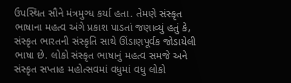ઉપસ્થિત સૌને મંત્રમુગ્ધ કર્યા હતા. તેમણે સંસ્કૃત ભાષાના મહત્વ અંગે પ્રકાશ પાડતાં જણાવ્યું હતું કે, સંસ્કૃત ભારતની સંસ્કૃતિ સાથે ઊંડાણપૂર્વક જોડાયેલી ભાષા છે. લોકો સંસ્કૃત ભાષાનું મહત્વ સમજે અને સંસ્કૃત સપ્તાહ મહોત્સવમાં વધુમાં વધુ લોકો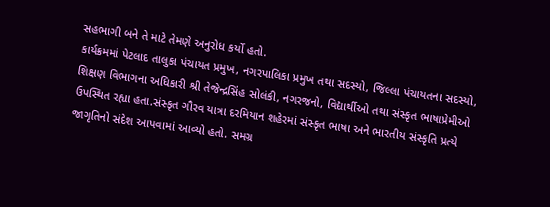સહભાગી બને તે માટે તેમણે અનુરોધ કર્યો હતો.
કાર્યક્રમમાં પેટલાદ તાલુકા પંચાયત પ્રમુખ, નગરપાલિકા પ્રમુખ તથા સદસ્યો, જિલ્લા પંચાયતના સદસ્યો, શિક્ષણ વિભાગના અધિકારી શ્રી તેજેન્દ્રસિંહ સોલંકી, નગરજનો, વિદ્યાર્થીઓ તથા સંસ્કૃત ભાષાપ્રેમીઓ ઉપસ્થિત રહ્યા હતા.સંસ્કૃત ગૌરવ યાત્રા દરમિયાન શહેરમાં સંસ્કૃત ભાષા અને ભારતીય સંસ્કૃતિ પ્રત્યે જાગૃતિનો સંદેશ આપવામાં આવ્યો હતો. સમગ્ર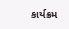કાર્યક્રમ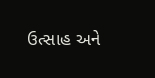ઉત્સાહ અને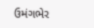ઉમંગભેર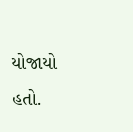યોજાયો હતો.